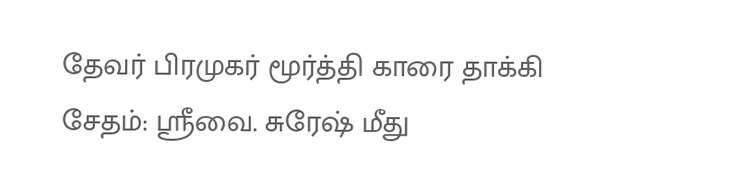தேவர் பிரமுகர் மூர்த்தி காரை தாக்கி சேதம்: ஸ்ரீவை. சுரேஷ் மீது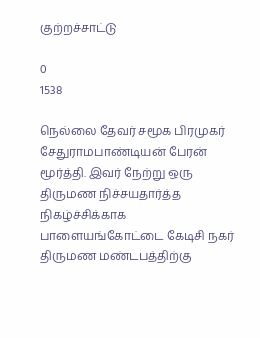குற்றச்சாட்டு

0
1538

நெல்லை தேவர் சமூக பிரமுகர் சேதுராமபாண்டியன் பேரன் மூர்த்தி. இவர் நேற்று ஒரு திருமண நிச்சயதார்த்த நிகழ்ச்சிக்காக பாளையங்கோட்டை கேடிசி நகர் திருமண மண்டபத்திற்கு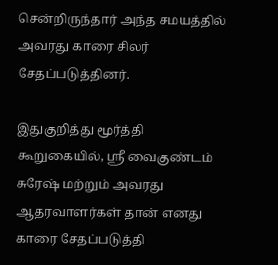சென்றிருந்தார் அந்த சமயத்தில் அவரது காரை சிலர் சேதப்படுத்தினர்.

இதுகுறித்து மூர்த்தி கூறுகையில், ஸ்ரீ வைகுண்டம் சுரேஷ் மற்றும் அவரது ஆதரவாளர்கள் தான் எனது காரை சேதப்படுத்தி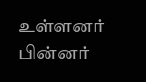உள்ளனர் பின்னர்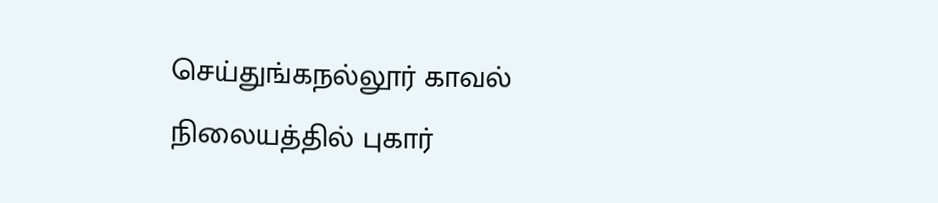செய்துங்கநல்லூர் காவல் நிலையத்தில் புகார்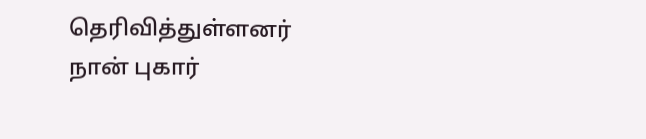தெரிவித்துள்ளனர் நான் புகார்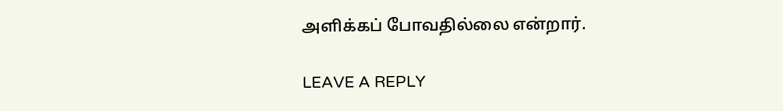அளிக்கப் போவதில்லை என்றார்.

LEAVE A REPLY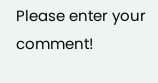Please enter your comment!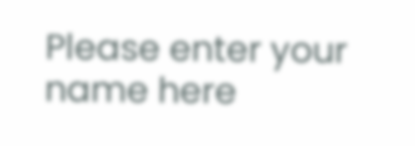Please enter your name here